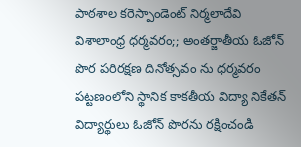పాఠశాల కరెస్పాండెంట్ నిర్మలాదేవి
విశాలాంధ్ర ధర్మవరం;; అంతర్జాతీయ ఓజోన్ పొర పరిరక్షణ దినోత్సవం ను ధర్మవరం పట్టణంలోని స్థానిక కాకతీయ విద్యా నికేతన్ విద్యార్థులు ఓజోన్ పొరను రక్షించండి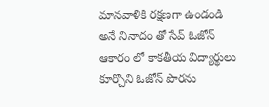మానవాళికి రక్షణగా ఉండండి అనే నినాదం తో సేవ్ ఓజోన్ ఆకారం లో కాకతీయ విద్యార్థులు కూర్చొని ఓజోన్ పొరను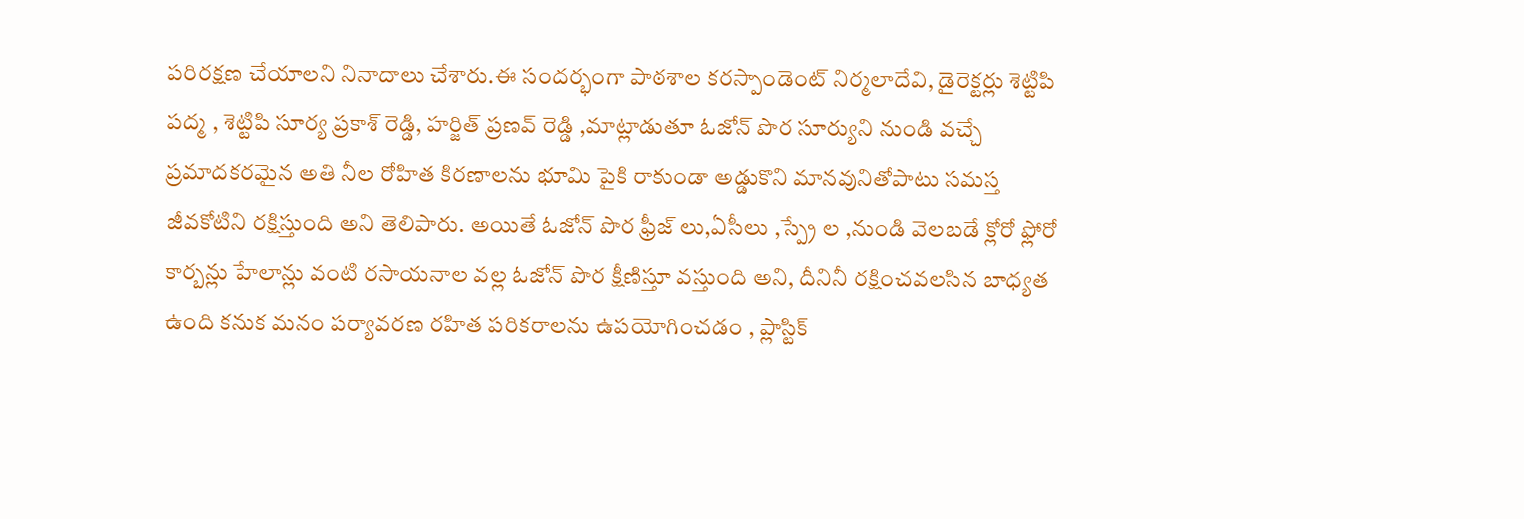పరిరక్షణ చేయాలని నినాదాలు చేశారు.ఈ సందర్భంగా పాఠశాల కరస్పాండెంట్ నిర్మలాదేవి, డైరెక్టర్లు శెట్టిపి పద్మ , శెట్టిపి సూర్య ప్రకాశ్ రెడ్డి, హర్జిత్ ప్రణవ్ రెడ్డి ,మాట్లాడుతూ ఓజోన్ పొర సూర్యుని నుండి వచ్చే ప్రమాదకరమైన అతి నీల రోహిత కిరణాలను భూమి పైకి రాకుండా అడ్డుకొని మానవునితోపాటు సమస్త జీవకోటిని రక్షిస్తుంది అని తెలిపారు. అయితే ఓజోన్ పొర ఫ్రీజ్ లు,ఏసీలు ,స్ప్రే ల ,నుండి వెలబడే క్లోరో ఫ్లోరో కార్బన్లు హేలాన్లు వంటి రసాయనాల వల్ల ఓజోన్ పొర క్షీణిస్తూ వస్తుంది అని, దీనినీ రక్షించవలసిన బాధ్యత ఉంది కనుక మనం పర్యావరణ రహిత పరికరాలను ఉపయోగించడం , ప్లాస్టిక్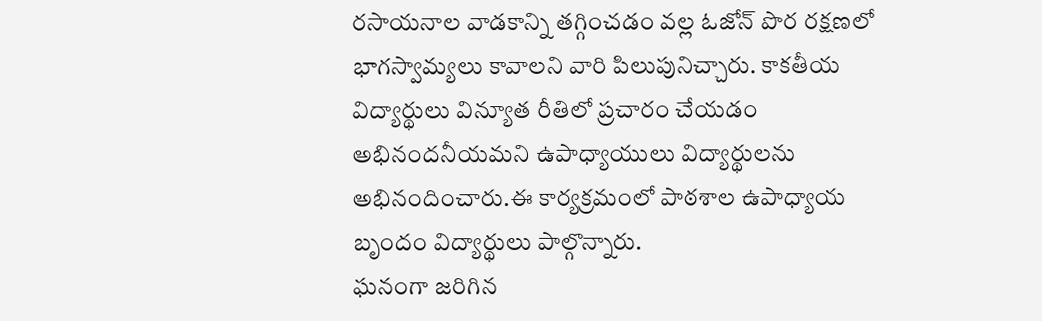రసాయనాల వాడకాన్ని తగ్గించడం వల్ల ఓజోన్ పొర రక్షణలో భాగస్వామ్యలు కావాలని వారి పిలుపునిచ్చారు. కాకతీయ విద్యార్థులు విన్యూత రీతిలో ప్రచారం చేయడం అభినందనీయమని ఉపాధ్యాయులు విద్యార్థులను అభినందించారు.ఈ కార్యక్రమంలో పాఠశాల ఉపాధ్యాయ బృందం విద్యార్థులు పాల్గొన్నారు.
ఘనంగా జరిగిన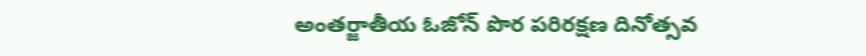అంతర్జాతీయ ఓజోన్ పొర పరిరక్షణ దినోత్సవ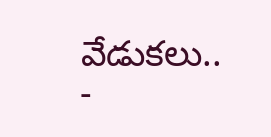వేడుకలు..
-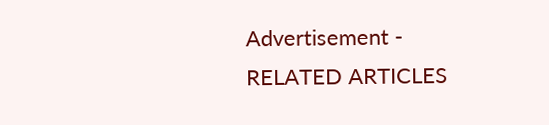Advertisement -
RELATED ARTICLES